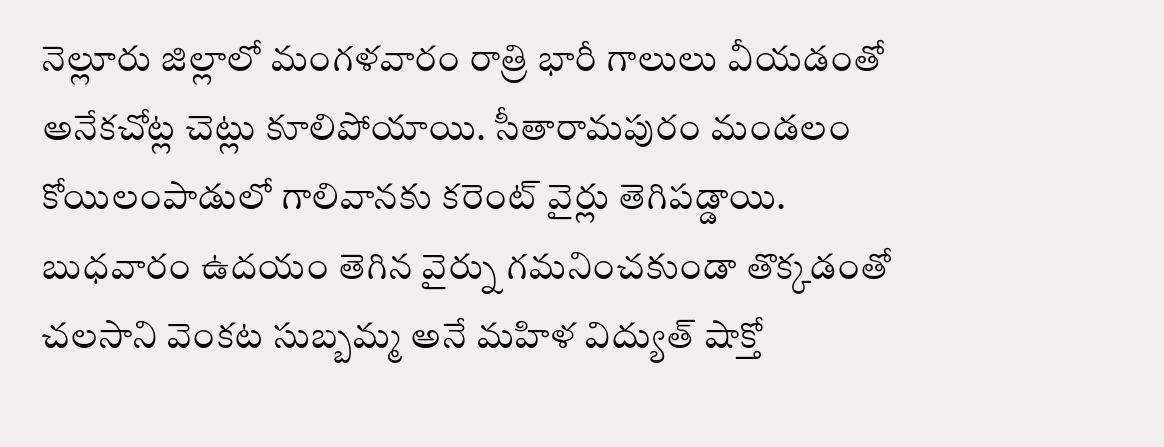నెల్లూరు జిల్లాలో మంగళవారం రాత్రి భారీ గాలులు వీయడంతో అనేకచోట్ల చెట్లు కూలిపోయాయి. సీతారామపురం మండలం కోయిలంపాడులో గాలివానకు కరెంట్ వైర్లు తెగిపడ్డాయి. బుధవారం ఉదయం తెగిన వైర్ను గమనించకుండా తొక్కడంతో చలసాని వెంకట సుబ్బమ్మ అనే మహిళ విద్యుత్ షాక్తో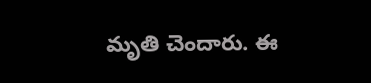మృతి చెందారు. ఈ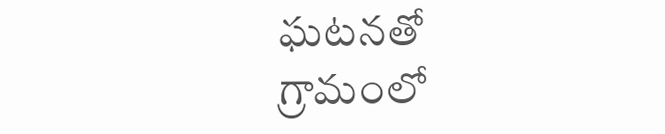ఘటనతో గ్రామంలో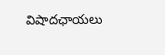విషాదఛాయలు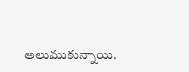అలుముకున్నాయి.